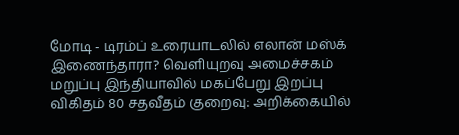மோடி - டிரம்ப் உரையாடலில் எலான் மஸ்க் இணைந்தாரா? வெளியுறவு அமைச்சகம் மறுப்பு இந்தியாவில் மகப்பேறு இறப்பு விகிதம் 80 சதவீதம் குறைவு: அறிக்கையில்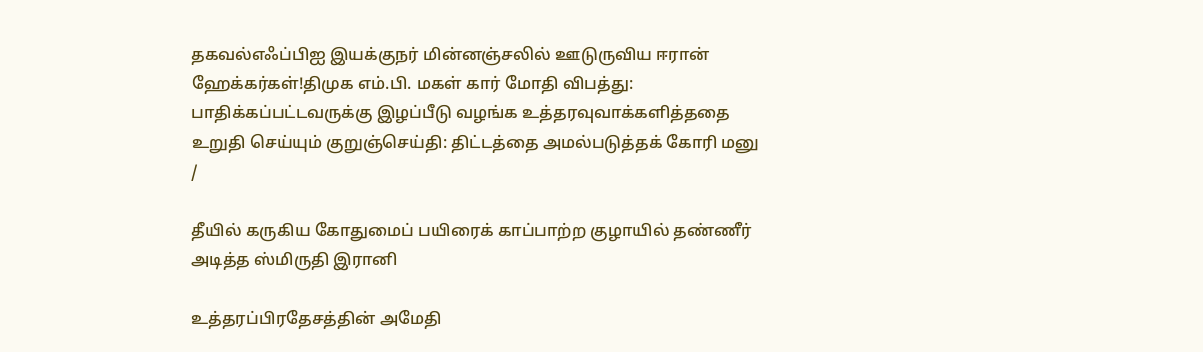தகவல்எஃப்பிஐ இயக்குநர் மின்னஞ்சலில் ஊடுருவிய ஈரான் ஹேக்கர்கள்!திமுக எம்.பி. மகள் கார் மோதி விபத்து: பாதிக்கப்பட்டவருக்கு இழப்பீடு வழங்க உத்தரவுவாக்களித்ததை உறுதி செய்யும் குறுஞ்செய்தி: திட்டத்தை அமல்படுத்தக் கோரி மனு
/

தீயில் கருகிய கோதுமைப் பயிரைக் காப்பாற்ற குழாயில் தண்ணீர் அடித்த ஸ்மிருதி இரானி

உத்தரப்பிரதேசத்தின் அமேதி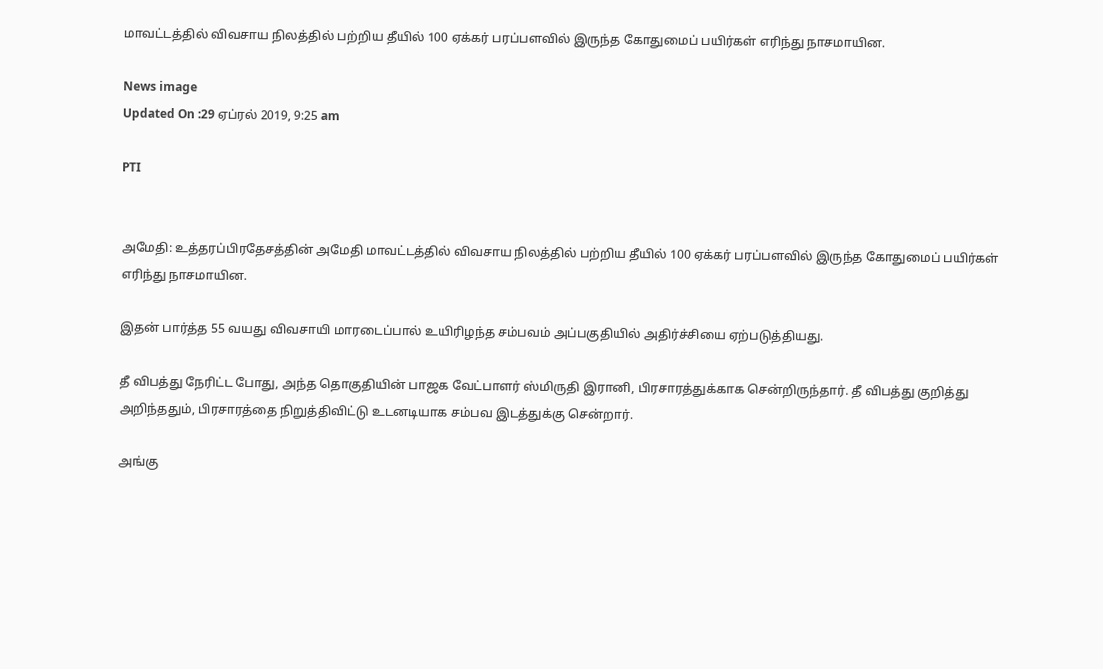மாவட்டத்தில் விவசாய நிலத்தில் பற்றிய தீயில் 100 ஏக்கர் பரப்பளவில் இருந்த கோதுமைப் பயிர்கள் எரிந்து நாசமாயின.

News image
Updated On :29 ஏப்ரல் 2019, 9:25 am

PTI


அமேதி: உத்தரப்பிரதேசத்தின் அமேதி மாவட்டத்தில் விவசாய நிலத்தில் பற்றிய தீயில் 100 ஏக்கர் பரப்பளவில் இருந்த கோதுமைப் பயிர்கள் எரிந்து நாசமாயின.

இதன் பார்த்த 55 வயது விவசாயி மாரடைப்பால் உயிரிழந்த சம்பவம் அப்பகுதியில் அதிர்ச்சியை ஏற்படுத்தியது.

தீ விபத்து நேரிட்ட போது, அந்த தொகுதியின் பாஜக வேட்பாளர் ஸ்மிருதி இரானி, பிரசாரத்துக்காக சென்றிருந்தார். தீ விபத்து குறித்து அறிந்ததும், பிரசாரத்தை நிறுத்திவிட்டு உடனடியாக சம்பவ இடத்துக்கு சென்றார்.

அங்கு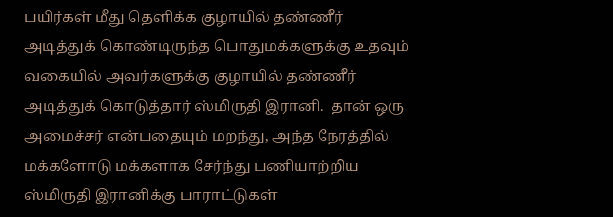பயிர்கள் மீது தெளிக்க குழாயில் தண்ணீர் அடித்துக் கொண்டிருந்த பொதுமக்களுக்கு உதவும் வகையில் அவர்களுக்கு குழாயில் தண்ணீர் அடித்துக் கொடுத்தார் ஸ்மிருதி இரானி.  தான் ஒரு அமைச்சர் என்பதையும் மறந்து, அந்த நேரத்தில் மக்களோடு மக்களாக சேர்ந்து பணியாற்றிய ஸ்மிருதி இரானிக்கு பாராட்டுகள்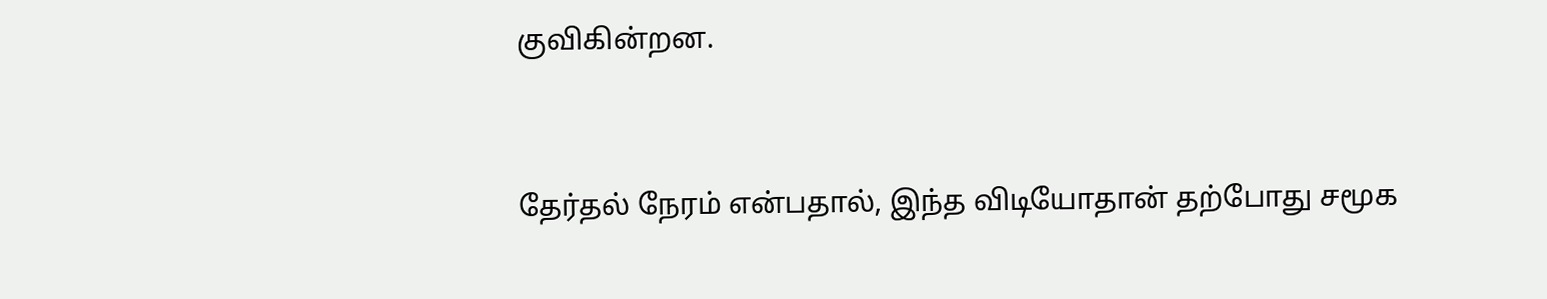குவிகின்றன.


தேர்தல் நேரம் என்பதால், இந்த விடியோதான் தற்போது சமூக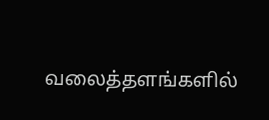வலைத்தளங்களில்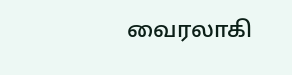வைரலாகி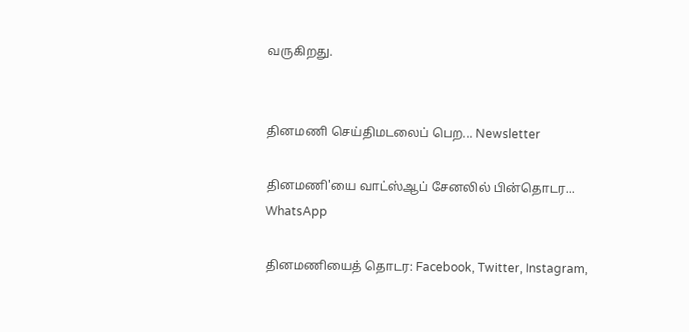வருகிறது.


தினமணி செய்திமடலைப் பெற... Newsletter

தினமணி'யை வாட்ஸ்ஆப் சேனலில் பின்தொடர... WhatsApp

தினமணியைத் தொடர: Facebook, Twitter, Instagram,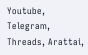Youtube, Telegram, Threads, Arattai,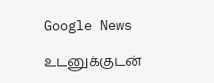Google News

உடனுக்குடன்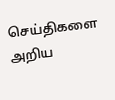செய்திகளை அறிய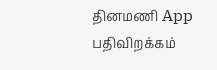தினமணி App பதிவிறக்கம்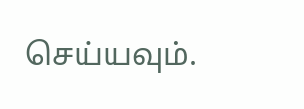செய்யவும்.